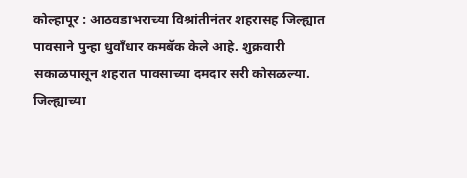कोल्हापूर : आठवडाभराच्या विश्रांतीनंतर शहरासह जिल्ह्यात पावसाने पुन्हा धुवाँधार कमबॅक केले आहे. शुक्रवारी सकाळपासून शहरात पावसाच्या दमदार सरी कोसळल्या. जिल्ह्याच्या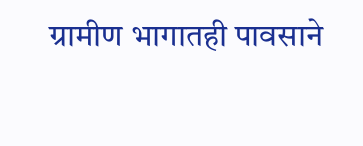ग्रामीण भागातही पावसाने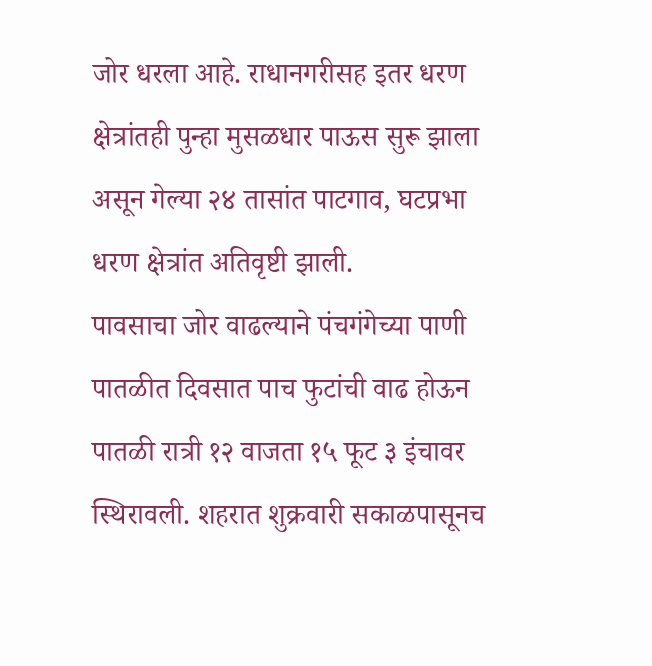जोर धरला आहे. राधानगरीसह इतर धरण क्षेत्रांतही पुन्हा मुसळधार पाऊस सुरू झाला असून गेल्या २४ तासांत पाटगाव, घटप्रभा धरण क्षेत्रांत अतिवृष्टी झाली.
पावसाचा जोर वाढल्याने पंचगंगेच्या पाणी पातळीत दिवसात पाच फुटांची वाढ होऊन पातळी रात्री १२ वाजता १५ फूट ३ इंचावर स्थिरावली. शहरात शुक्रवारी सकाळपासूनच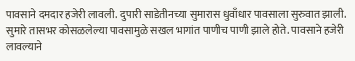पावसाने दमदार हजेरी लावली. दुपारी साडेतीनच्या सुमारास धुवाँधार पावसाला सुरुवात झाली. सुमारे तासभर कोसळलेल्या पावसामुळे सखल भागांत पाणीच पाणी झाले होते. पावसाने हजेरी लावल्याने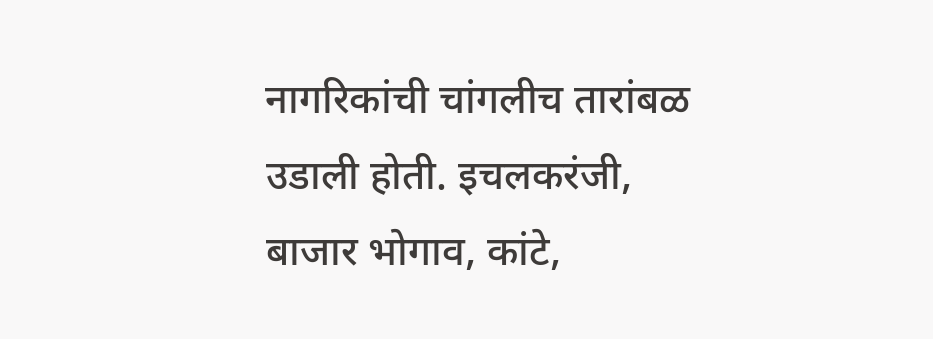नागरिकांची चांगलीच तारांबळ उडाली होती. इचलकरंजी, बाजार भोगाव, कांटे,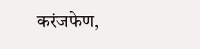करंजफेण,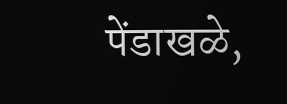पेंडाखळे,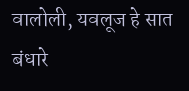वालोली, यवलूज हे सात बंधारे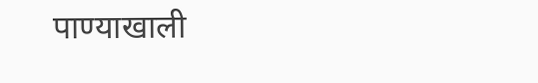पाण्याखाली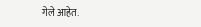गेले आहेत.